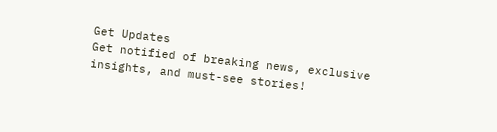Get Updates
Get notified of breaking news, exclusive insights, and must-see stories!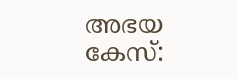അഭയ കേസ്: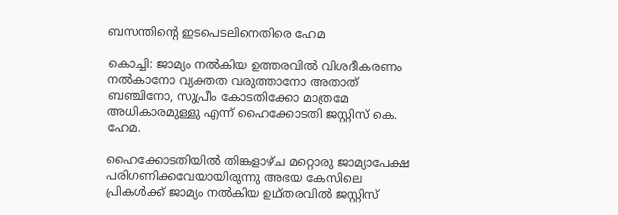ബസന്തിന്‍റെ ഇടപെടലിനെതിരെ ഹേമ

കൊച്ചി: ജാമ്യം നല്‍കിയ ഉത്തരവില്‍ വിശദീകരണം നല്‍കാനോ വ്യക്തത വരുത്താനോ അതാത് ബഞ്ചിനോ, സുപ്രീം കോടതിക്കോ മാത്രമേ അധികാരമുള്ളു എന്ന്‌ ഹൈക്കോടതി ജസ്റ്റിസ്‌ കെ. ഹേമ.

ഹൈക്കോടതിയില്‍ തിങ്കളാഴ്‌ച‌ മറ്റൊരു ജാമ്യാപേക്ഷ പരിഗണിക്കവേയായിരുന്നു അഭയ കേസിലെ പ്രികള്‍ക്ക് ജാമ്യം നല്‍കിയ ഉഥ്തരവില്‍ ജസ്റ്റിസ്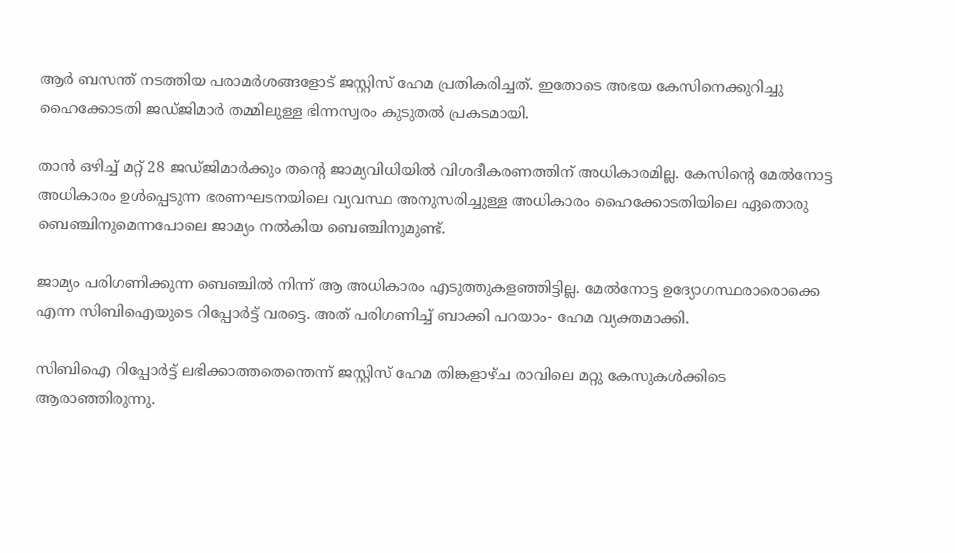ആര്‍ ബസന്ത് നടത്തിയ പരാമര്‍ശങ്ങളോട് ജസ്റ്റിസ്‌ ഹേമ പ്രതികരിച്ചത്. ഇതോടെ അഭയ കേസിനെക്കുറിച്ചു ഹൈക്കോടതി ജഡ്ജിമാര്‍ തമ്മിലുള്ള ഭിന്നസ്വരം കുടുതല്‍ പ്രകടമായി.

താന്‍ ഒഴിച്ച്‌ മറ്റ്‌ 28 ജഡ്‌ജിമാര്‍ക്കും തന്‍റെ ജാമ്യവിധിയില്‍ വിശദീകരണത്തിന്‌ അധികാരമില്ല. കേസിന്റെ മേല്‍നോട്ട അധികാരം ഉള്‍പ്പെടുന്ന ഭരണഘടനയിലെ വ്യവസ്ഥ അനുസരിച്ചുള്ള അധികാരം ഹൈക്കോടതിയിലെ ഏതൊരു ബെഞ്ചിനുമെന്നപോലെ ജാമ്യം നല്‍കിയ ബെഞ്ചിനുമുണ്ട്‌.

ജാമ്യം പരിഗണിക്കുന്ന ബെഞ്ചില്‍ നിന്ന്‌ ആ അധികാരം എടുത്തുകളഞ്ഞിട്ടില്ല. മേല്‍നോട്ട ഉദ്യോഗസ്ഥരാരൊക്കെ എന്ന സിബിഐയുടെ റിപ്പോര്‍ട്ട്‌ വരട്ടെ. അത്‌ പരിഗണിച്ച്‌ ബാക്കി പറയാം- ഹേമ വ്യക്തമാക്കി.

സിബിഐ റിപ്പോര്‍ട്ട്‌ ലഭിക്കാത്തതെന്തെന്ന്‌ ജസ്റ്റിസ്‌ ഹേമ തിങ്കളാഴ്‌ച രാവിലെ മറ്റു കേസുകള്‍ക്കിടെ ആരാഞ്ഞിരുന്നു.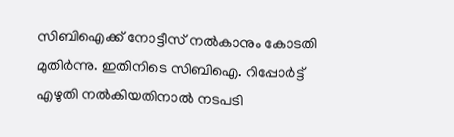സിബിഐക്ക്‌ നോട്ടീസ്‌ നല്‍കാനും കോടതി മുതിര്‍ന്നു. ഇതിനിടെ സിബിഐ. റിപ്പോര്‍ട്ട്‌ എഴുതി നല്‍കിയതിനാല്‍ നടപടി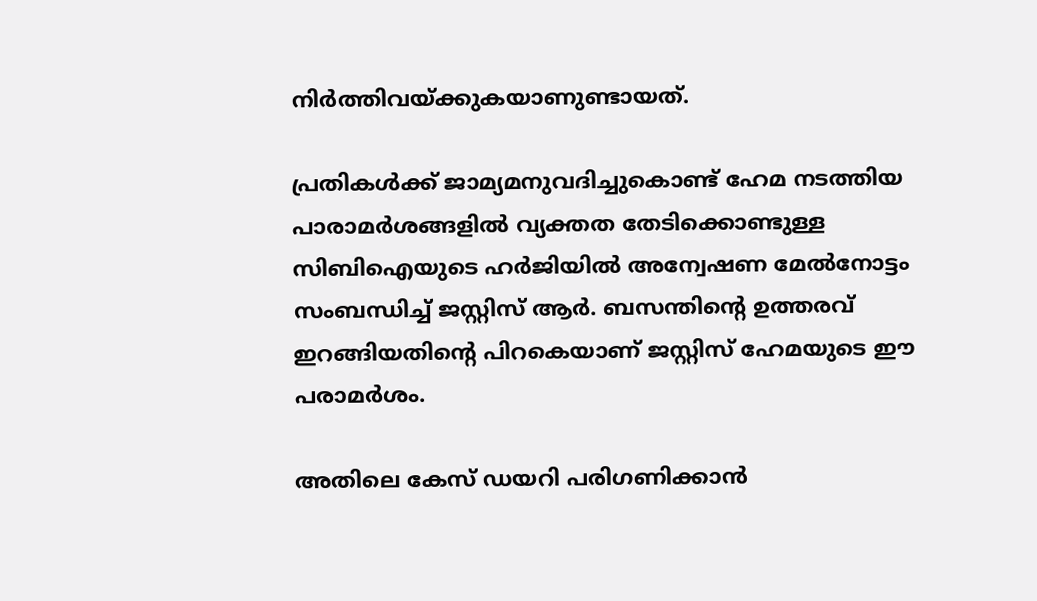നിര്‍ത്തിവയ്‌ക്കുകയാണുണ്ടായത്‌.

പ്രതികള്‍ക്ക് ജാമ്യമനുവദിച്ചുകൊണ്ട് ഹേമ നടത്തിയ പാരാമര്‍ശങ്ങളില്‍ വ്യക്തത തേടിക്കൊണ്ടുള്ള സിബിഐയുടെ ഹര്‍ജിയില്‍ അന്വേഷണ മേല്‍നോട്ടം സംബന്ധിച്ച്‌ ജസ്റ്റിസ്‌ ആര്‍. ബസന്തിന്റെ ഉത്തരവ്‌ ഇറങ്ങിയതിന്റെ പിറകെയാണ്‌ ജസ്റ്റിസ്‌ ഹേമയുടെ ഈ പരാമര്‍ശം.

അതിലെ കേസ്‌ ഡയറി പരിഗണിക്കാന്‍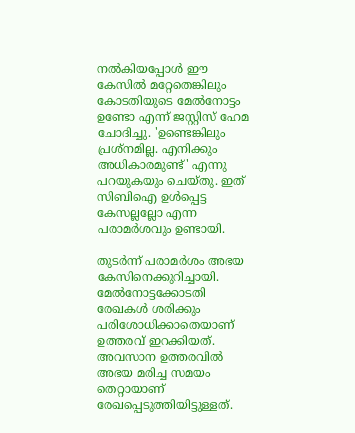നല്‍കിയപ്പോള്‍ ഈ കേസില്‍ മറ്റേതെങ്കിലും കോടതിയുടെ മേല്‍നോട്ടം ഉണ്ടോ എന്ന്‌ ജസ്റ്റിസ്‌ ഹേമ ചോദിച്ചു. 'ഉണ്ടെങ്കിലും പ്രശ്‌നമില്ല. എനിക്കും അധികാരമുണ്ട്‌' എന്നു പറയുകയും ചെയ്‌തു. ഇത്‌ സിബിഐ ഉള്‍പ്പെട്ട കേസല്ലല്ലോ എന്ന പരാമര്‍ശവും ഉണ്ടായി.

തുടര്‍ന്ന്‌ പരാമര്‍ശം അഭയ കേസിനെക്കുറിച്ചായി. മേല്‍നോട്ടക്കോടതി രേഖകള്‍ ശരിക്കും പരിശോധിക്കാതെയാണ്‌ ഉത്തരവ്‌ ഇറക്കിയത്‌. അവസാന ഉത്തരവില്‍ അഭയ മരിച്ച സമയം തെറ്റായാണ്‌ രേഖപ്പെടുത്തിയിട്ടുള്ളത്‌.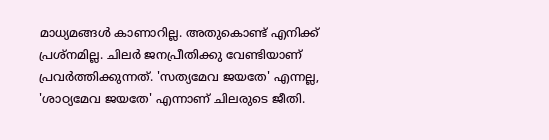മാധ്യമങ്ങള്‍ കാണാറില്ല. അതുകൊണ്ട്‌ എനിക്ക്‌ പ്രശ്‌നമില്ല. ചിലര്‍ ജനപ്രീതിക്കു വേണ്ടിയാണ്‌ പ്രവര്‍ത്തിക്കുന്നത്‌. 'സത്യമേവ ജയതേ' എന്നല്ല, 'ശാഠ്യമേവ ജയതേ' എന്നാണ്‌ ചിലരുടെ ജീതി.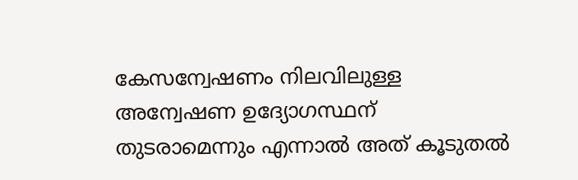കേസന്വേഷണം നിലവിലുള്ള അന്വേഷണ ഉദ്യോഗസ്ഥന്‌ തുടരാമെന്നും എന്നാല്‍ അത്‌ കൂടുതല്‍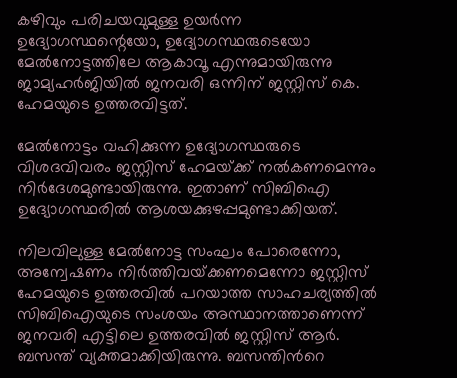കഴിവും പരിചയവുമുള്ള ഉയര്‍ന്ന ഉദ്യോഗസ്ഥന്റെയോ, ഉദ്യോഗസ്ഥരുടെയോ മേല്‍നോട്ടത്തിലേ ആകാവൂ എന്നുമായിരുന്നു ജാമ്യഹര്‍ജിയില്‍ ജനവരി ഒന്നിന്‌ ജസ്റ്റിസ്‌ കെ. ഹേമയുടെ ഉത്തരവിട്ടത്.

മേല്‍നോട്ടം വഹിക്കുന്ന ഉദ്യോഗസ്ഥരുടെ വിശദവിവരം ജസ്റ്റിസ്‌ ഹേമയ്‌ക്ക്‌ നല്‍കണമെന്നും നിര്‍ദേശമുണ്ടായിരുന്നു. ഇതാണ്‌ സിബിഐ ഉദ്യോഗസ്ഥരില്‍ ആശയക്കുഴപ്പമുണ്ടാക്കിയത്‌.

നിലവിലുള്ള മേല്‍നോട്ട സംഘം പോരെന്നോ, അന്വേഷണം നിര്‍ത്തിവയ്‌ക്കണമെന്നോ ജസ്റ്റിസ്‌ ഹേമയുടെ ഉത്തരവില്‍ പറയാത്ത സാഹചര്യത്തില്‍ സിബിഐയുടെ സംശയം അസ്ഥാനത്താണെന്ന്‌ ജനവരി എട്ടിലെ ഉത്തരവില്‍ ജസ്റ്റിസ്‌ ആര്‍. ബസന്ത്‌ വ്യക്തമാക്കിയിരുന്നു. ബസന്തിന്‍റെ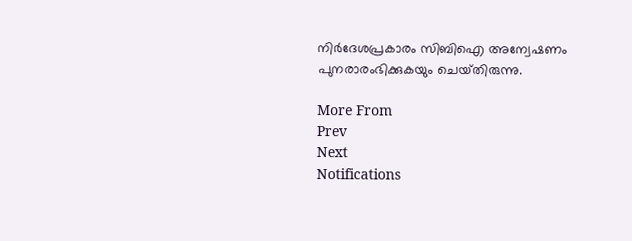നിര്‍ദേശപ്രകാരം സിബിഐ അന്വേഷണം പുനരാരംഭിക്കുകയും ചെയ്‌തിരുന്നു.

More From
Prev
Next
Notifications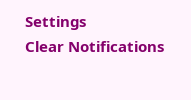Settings
Clear Notifications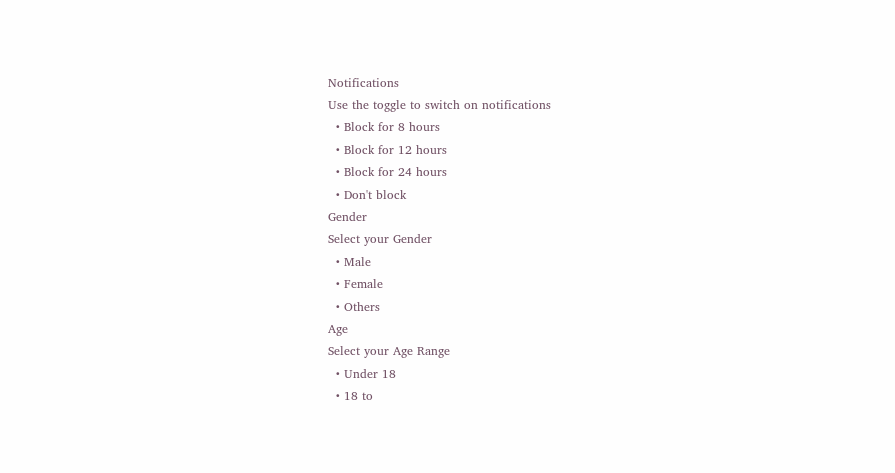Notifications
Use the toggle to switch on notifications
  • Block for 8 hours
  • Block for 12 hours
  • Block for 24 hours
  • Don't block
Gender
Select your Gender
  • Male
  • Female
  • Others
Age
Select your Age Range
  • Under 18
  • 18 to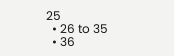25
  • 26 to 35
  • 36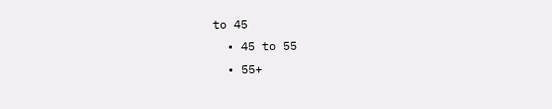to 45
  • 45 to 55
  • 55+